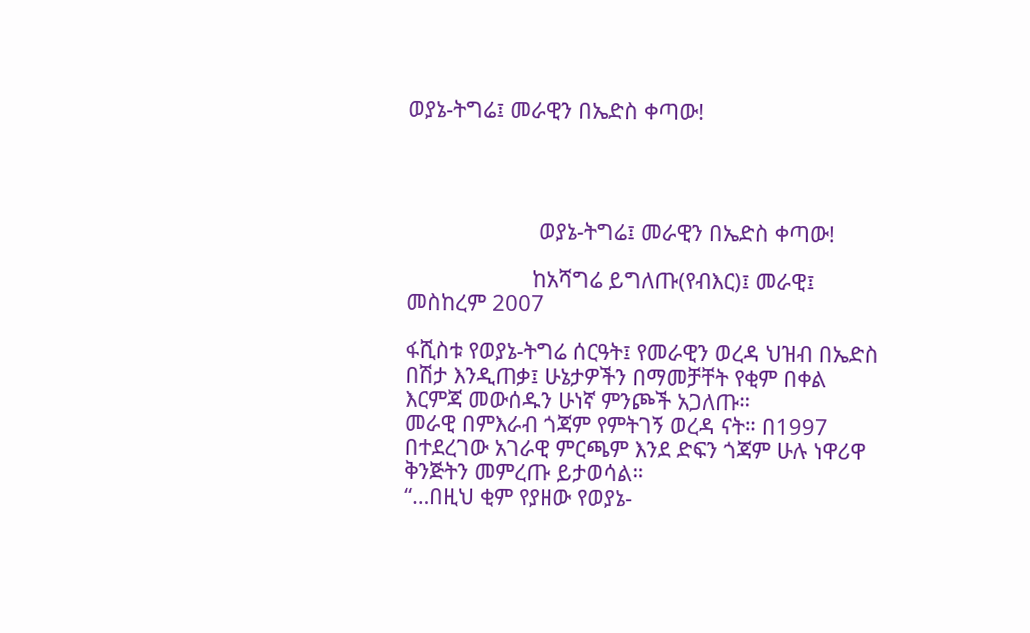ወያኔ-ትግሬ፤ መራዊን በኤድስ ቀጣው!




                      ወያኔ-ትግሬ፤ መራዊን በኤድስ ቀጣው!

                     ከአሻግሬ ይግለጡ(የብእር)፤ መራዊ፤ መስከረም 2007

ፋሺስቱ የወያኔ-ትግሬ ሰርዓት፤ የመራዊን ወረዳ ህዝብ በኤድስ በሽታ እንዲጠቃ፤ ሁኔታዎችን በማመቻቸት የቂም በቀል እርምጃ መውሰዱን ሁነኛ ምንጮች አጋለጡ።
መራዊ በምእራብ ጎጃም የምትገኝ ወረዳ ናት። በ1997 በተደረገው አገራዊ ምርጫም እንደ ድፍን ጎጃም ሁሉ ነዋሪዋ ቅንጅትን መምረጡ ይታወሳል።
“…በዚህ ቂም የያዘው የወያኔ-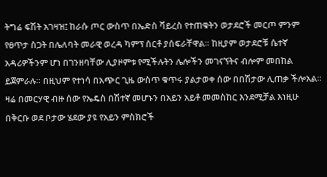ትግሬ ፍሽት አገዛዝ፤ ከራሱ ጦር ውስጥ በኤድስ ቫይረስ የተጠቁትን ወታደሮች መርጦ ምንም የፀጥታ ስጋት በሌለባት መራዊ ወረዳ ካምፕ ሰርቶ ያሰፍራቸዋል። ከዚያም ወታደሮቹ ሴተኛ አዳሪዎችንም ሆነ በገንዘባቸው ሊያዞምቱ የሚችሉትን ሌሎችን መገናኘትና ብሎም መበከል ይጀምራሉ። በዚህም የተነሳ በአጭር ጊዜ ውስጥ ቁጥሩ ያልታወቀ ሰው በበሽታው ሊጠቃ ችሎአል።  ዛሬ በመርሃዊ ብዙ ሰው የኤዴስ በሽተኛ መሆኑን በአይን አይቶ መመስከር እንደሚቻል እነዚሁ በቅርቡ ወደ ቦታው ሄደው ያዩ የአይን ምስክሮች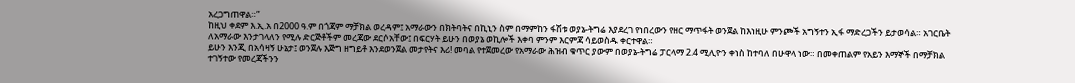አረጋግጠዋል።”
ከዚህ ቀደም እ.ኢ.አ በ2000 ዓ.ም በጎጃም ማቻክል ወረዳም፤ አማራውን በክትባትና በኪኒን ስም በማምከን ፋሽቱ ወያኔ-ትግሬ እያደረገ የነበረውን የዘር ማጥፋት ወንጀል ከእነዚሁ ምንጮች አግኝተን ኢፋ ማድረጋችን ይታወሳል። አገርቤት ለአማራው እንታገላለን የሚሉ ድርጅቶችም መረጃው ደርሶአቸው፤ በፍርሃት ይሁን በወያኔ ወኪሎች እቀባ ምንም እርምጃ ሳይወስዱ ቀርተዋል።
ይሁን እንጂ በአሳዛኝ ሁኔታ፤ ወንጀሉ እጅግ ዘግይቶ እንደወንጀል መታየትና እሪ! መባል የተጀመረው የአማራው ሕዝብ ቁጥር ያውም በወያኔ-ትግሬ ፓርላማ 2.4 ሚሊዮን ቀነስ ከተባለ በሁዋላ ነው። በመቀጠልም የአይን እማኞች በማቻክል ተገኝተው የመረጃችንን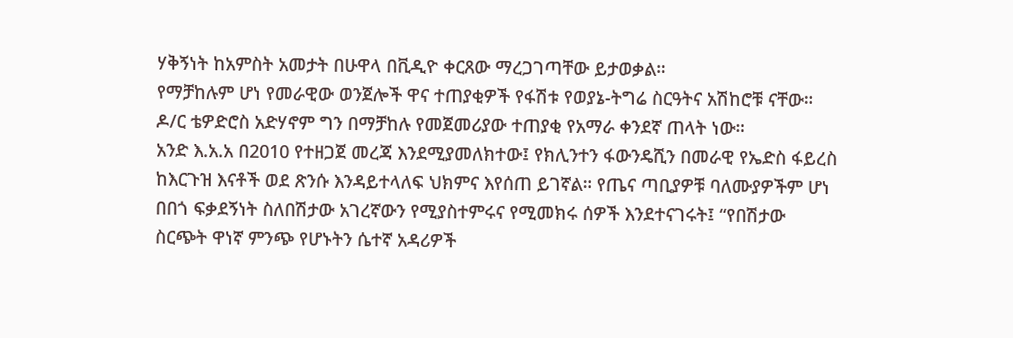ሃቅኝነት ከአምስት አመታት በሁዋላ በቪዲዮ ቀርጸው ማረጋገጣቸው ይታወቃል።
የማቻከሉም ሆነ የመራዊው ወንጀሎች ዋና ተጠያቂዎች የፋሽቱ የወያኔ-ትግሬ ስርዓትና አሽከሮቹ ናቸው። ዶ/ር ቴዎድሮስ አድሃኖም ግን በማቻከሉ የመጀመሪያው ተጠያቂ የአማራ ቀንደኛ ጠላት ነው።
አንድ እ.አ.አ በ2010 የተዘጋጀ መረጃ እንደሚያመለክተው፤ የክሊንተን ፋውንዴሺን በመራዊ የኤድስ ፋይረስ ከእርጉዝ እናቶች ወደ ጽንሱ እንዳይተላለፍ ህክምና እየሰጠ ይገኛል። የጤና ጣቢያዎቹ ባለሙያዎችም ሆነ በበጎ ፍቃደኝነት ስለበሽታው አገረኛውን የሚያስተምሩና የሚመክሩ ሰዎች እንደተናገሩት፤ “የበሽታው ስርጭት ዋነኛ ምንጭ የሆኑትን ሴተኛ አዳሪዎች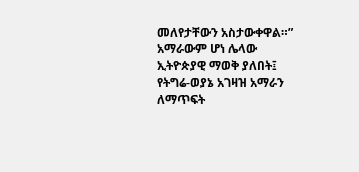መለየታቸውን አስታውቀዋል።”
አማራውም ሆነ ሌላው ኢትዮጵያዊ ማወቅ ያለበት፤ የትግሬ-ወያኔ አገዛዝ አማራን ለማጥፍት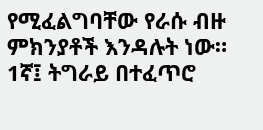የሚፈልግባቸው የራሱ ብዙ ምክንያቶች እንዳሉት ነው።
1ኛ፤ ትግራይ በተፈጥሮ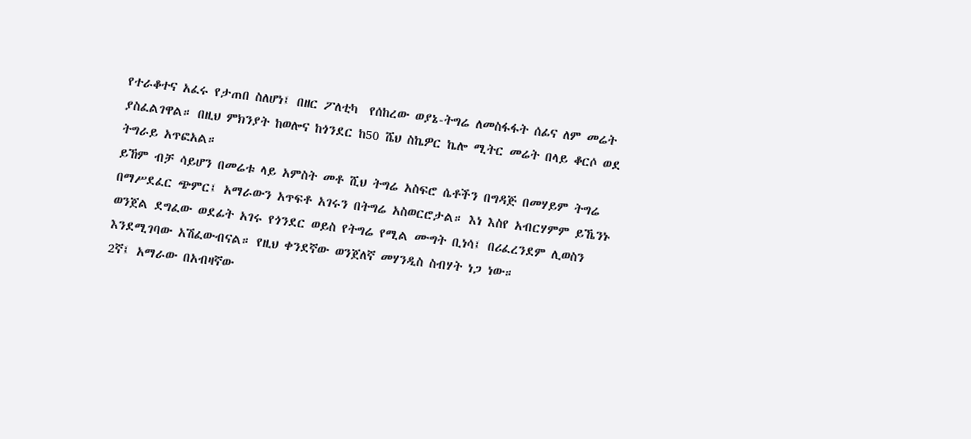የተራቆተና አፈሩ የታጠበ ስለሆነ፤ በዘር ፖለቲካ  የሰከረው ወያኔ-ትግሬ ለመስፋፋት ሰፊና ለም መሬት ያስፈልገዋል። በዚህ ምክንያት ከወሎና ከጎንደር ከ50 ሼህ ስኬዎር ኬሎ ሚትር መሬት በላይ ቆርሶ ወደ ትግራይ አጥፎአል።
ይኸም ብቻ ሳይሆን በመሬቱ ላይ አምስት መቶ ሺህ ትግሬ አስፍሮ ሴቶችን በግዳጅ በመሃይም ትግሬ  በማሥደፈር ጭምር፤ አማራውን አጥፍቶ አገሩን በትግሬ አስወርሮታል። እነ እስየ አብርሃምም ይኼንኑ ወንጀል ደግፈው ወደፊት አገሩ የጎንደር ወይስ የትግሬ የሚል ሙግት ቢነሳ፤ በሪፈረንደም ሊወስን እንደሚገባው አሽፈውብናል። የዚህ ቀንደኛው ወንጀለኛ መሃንዲስ ስብሃት ነጋ ነው።
2ኛ፤ አማራው በአብዛኛው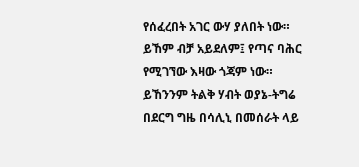የሰፈረበት አገር ውሃ ያለበት ነው። ይኸም ብቻ አይደለም፤ የጣና ባሕር የሚገኘው እዛው ጎጃም ነው። ይኸንንም ትልቅ ሃብት ወያኔ-ትግሬ በደርግ ግዜ በሳሊኒ በመሰራት ላይ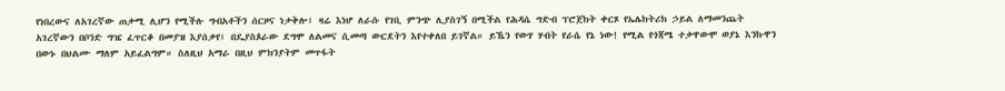የነበረውና ለአገረኛው ጠቃሚ ሊሆን የሚችሉ ግብአቶችን ሰርዞና ነቃቅሎ፤ ዛሬ እነሆ ለራሱ የገቢ ምንጭ ሊያስገኝ በሚችል የሕዳሴ ግድብ ፕሮጀክት ቀርጾ የኤሌክትሪክ ኃይል ለማመንጨት አገረኛውን በቦንድ ግዤ ፈጥርቆ በመያዝ እያሰቃየ፤ በዴያስጶራው ደግሞ ለልመና ሲመጣ ውርደትን እየተቀለበ ይገኛል። ይኼን የውሃ ሃብት የራሴ የኔ ነው! የሚል የጎጃሜ ተቃዋውሞ ወያኔ እንኩዋን በውኑ በህልሙ ማለም አይፈልግም። ስለዚህ አማራ በዚህ ምክንያትም መጥፋት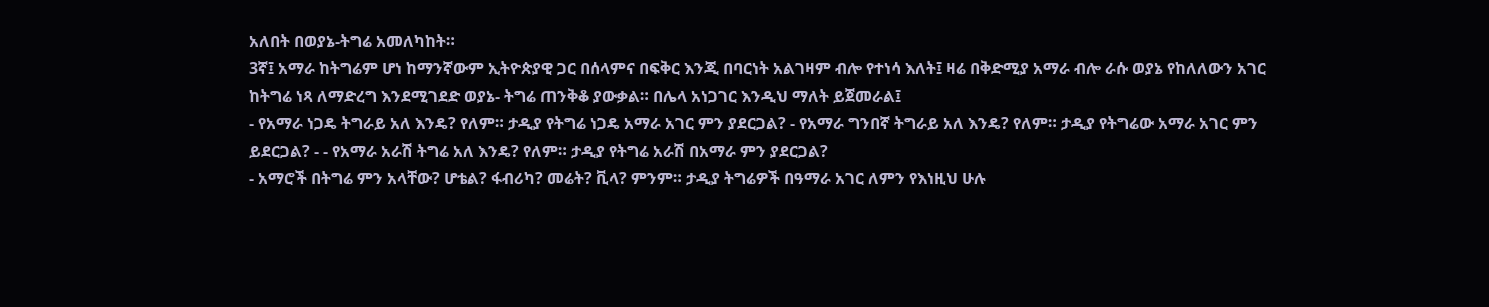አለበት በወያኔ-ትግሬ አመለካከት።
3ኛ፤ አማራ ከትግሬም ሆነ ከማንኛውም ኢትዮጵያዊ ጋር በሰላምና በፍቅር እንጂ በባርነት አልገዛም ብሎ የተነሳ እለት፤ ዛሬ በቅድሚያ አማራ ብሎ ራሱ ወያኔ የከለለውን አገር ከትግሬ ነጻ ለማድረግ እንደሚገደድ ወያኔ- ትግሬ ጠንቅቆ ያውቃል። በሌላ አነጋገር እንዲህ ማለት ይጀመራል፤
- የአማራ ነጋዴ ትግራይ አለ እንዴ? የለም። ታዲያ የትግሬ ነጋዴ አማራ አገር ምን ያደርጋል? - የአማራ ግንበኛ ትግራይ አለ እንዴ? የለም። ታዲያ የትግሬው አማራ አገር ምን ይደርጋል? - - የአማራ አራሽ ትግሬ አለ እንዴ? የለም። ታዲያ የትግሬ አራሽ በአማራ ምን ያደርጋል?
- አማሮች በትግሬ ምን አላቸው? ሆቴል? ፋብሪካ? መሬት? ቪላ? ምንም። ታዲያ ትግሬዎች በዓማራ አገር ለምን የእነዚህ ሁሉ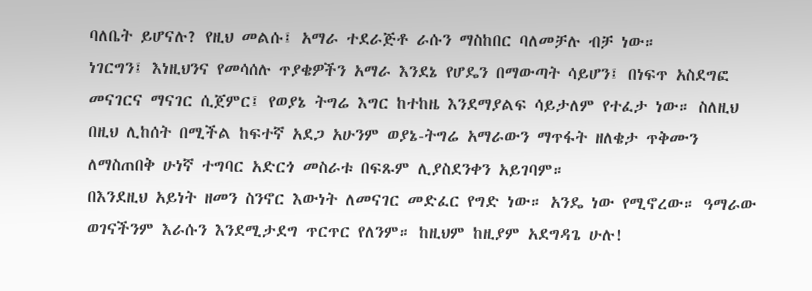ባለቤት ይሆናሉ? የዚህ መልሱ፤ አማራ ተደራጅቶ ራሱን ማስከበር ባለመቻሉ ብቻ ነው።
ነገርግን፤ እነዚህንና የመሳሰሉ ጥያቄዎችን አማራ እንደኔ የሆዴን በማውጣት ሳይሆን፤ በነፍጥ አስደግፎ መናገርና ማናገር ሲጀምር፤ የወያኔ ትግሬ እግር ከተከዜ እንደማያልፍ ሳይታለም የተፈታ ነው። ስለዚህ በዚህ ሊከሰት በሚችል ከፍተኛ አደጋ አሁንም ወያኔ-ትግሬ አማራውን ማጥፋት ዘለቄታ ጥቅሙን ለማስጠበቅ ሁነኛ ተግባር አድርጎ መስራቱ በፍጹም ሊያስደንቀን አይገባም።
በእንደዚህ አይነት ዘመን ስንኖር እውነት ለመናገር መድፈር የግድ ነው። አንዴ ነው የሚኖረው። ዓማራው ወገናችንም እራሱን እንደሚታደግ ጥርጥር የለንም። ከዚህም ከዚያም አደግዳጌ ሁሉ!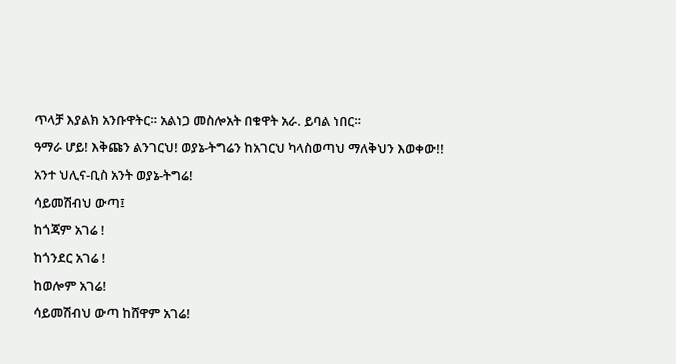ጥላቻ እያልክ አንቡዋትር። አልነጋ መስሎአት በቁዋት አራ. ይባል ነበር።
ዓማራ ሆይ! እቅጩን ልንገርህ! ወያኔ-ትግሬን ከአገርህ ካላስወጣህ ማለቅህን እወቀው!!
አንተ ህሊና-ቢስ አንት ወያኔ-ትግሬ!
ሳይመሽብህ ውጣ፤
ከጎጃም አገሬ !
ከጎንደር አገሬ !
ከወሎም አገሬ!
ሳይመሽብህ ውጣ ከሸዋም አገሬ!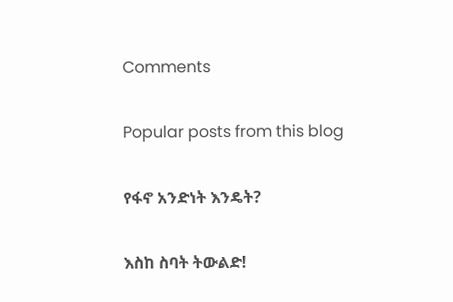Comments

Popular posts from this blog

የፋኖ አንድነት እንዴት?

እስከ ስባት ትውልድ!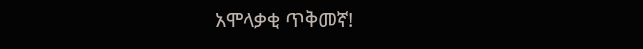አሞላቃቂ ጥቅመኛ!